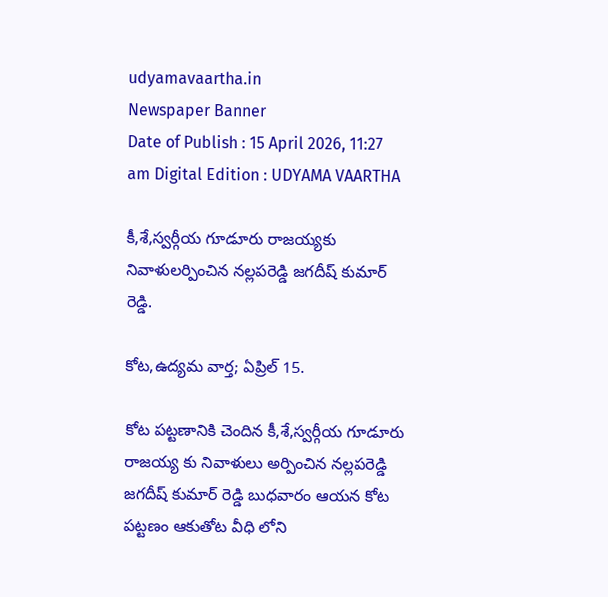udyamavaartha.in
Newspaper Banner
Date of Publish : 15 April 2026, 11:27 am Digital Edition : UDYAMA VAARTHA

కీ,శే,స్వర్గీయ గూడూరు రాజయ్యకు నివాళులర్పించిన నల్లపరెడ్డి జగదీష్ కుమార్ రెడ్డి.

కోట,ఉద్యమ వార్త; ఏప్రిల్ 15.

కోట పట్టణానికి చెందిన కీ,శే,స్వర్గీయ గూడూరు రాజయ్య కు నివాళులు అర్పించిన నల్లపరెడ్డి జగదీష్ కుమార్ రెడ్డి బుధవారం ఆయన కోట పట్టణం ఆకుతోట వీధి లోని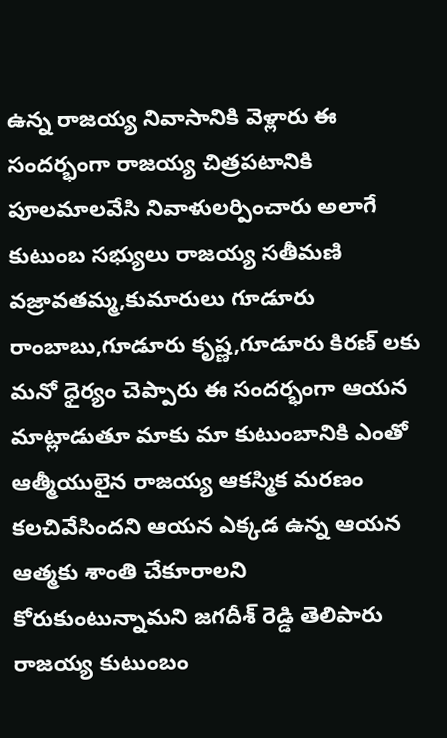ఉన్న రాజయ్య నివాసానికి వెళ్లారు ఈ సందర్భంగా రాజయ్య చిత్రపటానికి పూలమాలవేసి నివాళులర్పించారు అలాగే కుటుంబ సభ్యులు రాజయ్య సతీమణి వజ్రావతమ్మ,కుమారులు గూడూరు రాంబాబు,గూడూరు కృష్ణ,గూడూరు కిరణ్ లకు మనో ధైర్యం చెప్పారు ఈ సందర్భంగా ఆయన మాట్లాడుతూ మాకు మా కుటుంబానికి ఎంతో ఆత్మీయులైన రాజయ్య ఆకస్మిక మరణం కలచివేసిందని ఆయన ఎక్కడ ఉన్న ఆయన ఆత్మకు శాంతి చేకూరాలని కోరుకుంటున్నామని జగదీశ్ రెడ్డి తెలిపారు రాజయ్య కుటుంబం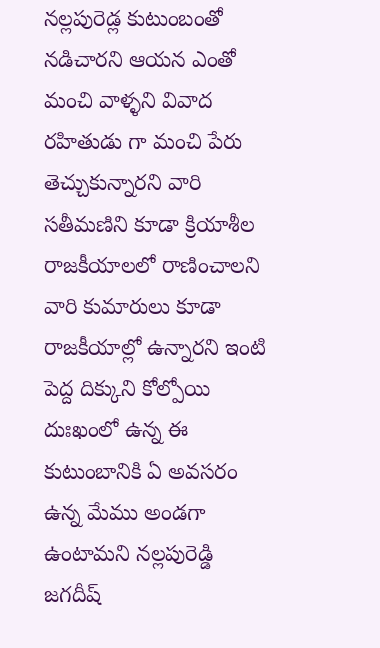నల్లపురెడ్ల కుటుంబంతో నడిచారని ఆయన ఎంతో మంచి వాళ్ళని వివాద రహితుడు గా మంచి పేరు తెచ్చుకున్నారని వారి సతీమణిని కూడా క్రియాశీల రాజకీయాలలో రాణించాలని వారి కుమారులు కూడా రాజకీయాల్లో ఉన్నారని ఇంటి పెద్ద దిక్కుని కోల్పోయి దుఃఖంలో ఉన్న ఈ కుటుంబానికి ఏ అవసరం ఉన్న మేము అండగా ఉంటామని నల్లపురెడ్డి జగదీష్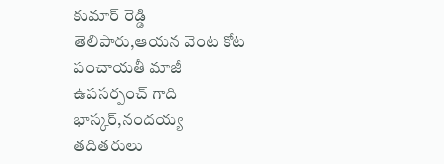కుమార్ రెడ్డి తెలిపారు,ఆయన వెంట కోట పంచాయతీ మాజీ ఉపసర్పంచ్ గాది భాస్కర్,నందయ్య తదితరులు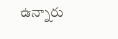ఉన్నారు